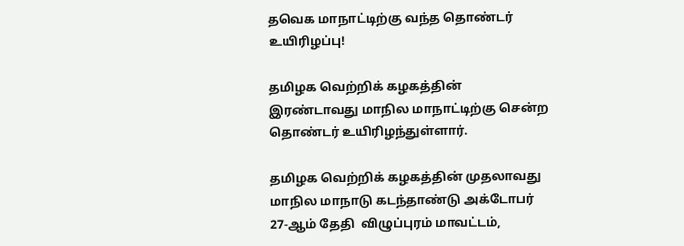தவெக மாநாட்டிற்கு வந்த தொண்டர் உயிரிழப்பு!

தமிழக வெற்றிக் கழகத்தின் இரண்டாவது மாநில மாநாட்டிற்கு சென்ற தொண்டர் உயிரிழந்துள்ளார்.

தமிழக வெற்றிக் கழகத்தின் முதலாவது மாநில மாநாடு கடந்தாண்டு அக்டோபர் 27-ஆம் தேதி  விழுப்புரம் மாவட்டம்,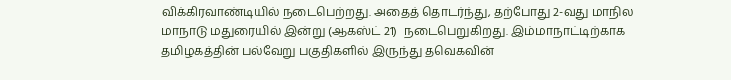விக்கிரவாண்டியில் நடைபெற்றது. அதைத் தொடர்ந்து, தற்போது 2-வது மாநில மாநாடு மதுரையில் இன்று (ஆகஸ்ட் 21)  நடைபெறுகிறது. இம்மாநாட்டிற்காக தமிழகத்தின் பல்வேறு பகுதிகளில் இருந்து தவெகவின்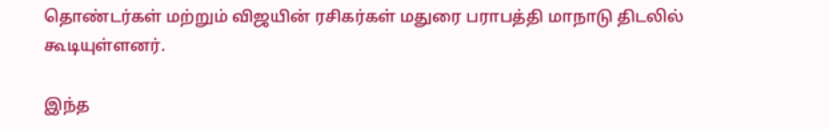தொண்டர்கள் மற்றும் விஜயின் ரசிகர்கள் மதுரை பராபத்தி மாநாடு திடலில் கூடியுள்ளனர்.

இந்த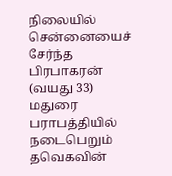நிலையில் சென்னையைச் சேர்ந்த பிரபாகரன் (வயது 33) மதுரை பராபத்தியில் நடைபெறும் தவெகவின்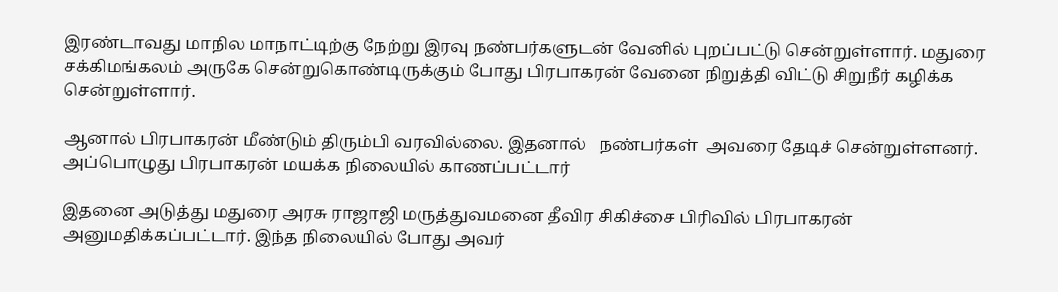இரண்டாவது மாநில மாநாட்டிற்கு நேற்று இரவு நண்பர்களுடன் வேனில் புறப்பட்டு சென்றுள்ளார். மதுரை சக்கிமங்கலம் அருகே சென்றுகொண்டிருக்கும் போது பிரபாகரன் வேனை நிறுத்தி விட்டு சிறுநீர் கழிக்க சென்றுள்ளார்.

ஆனால் பிரபாகரன் மீண்டும் திரும்பி வரவில்லை. இதனால்   நண்பர்கள்  அவரை தேடிச் சென்றுள்ளனர். அப்பொழுது பிரபாகரன் மயக்க நிலையில் காணப்பட்டார்

இதனை அடுத்து மதுரை அரசு ராஜாஜி மருத்துவமனை தீவிர சிகிச்சை பிரிவில் பிரபாகரன் அனுமதிக்கப்பட்டார். இந்த நிலையில் போது அவர்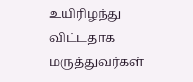உயிரிழந்து விட்டதாக மருத்துவர்கள்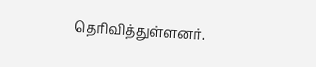தெரிவித்துள்ளனர்.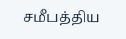சமீபத்திய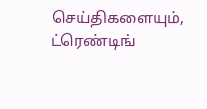செய்திகளையும், ட்ரெண்டிங்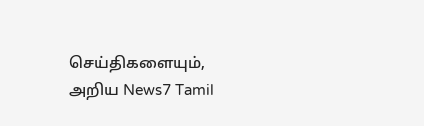செய்திகளையும், அறிய News7 Tamil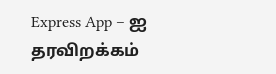Express App – ஐ தரவிறக்கம்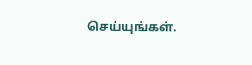செய்யுங்கள்.